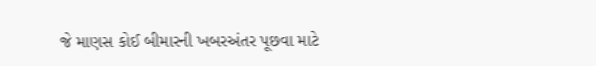જે માણસ કોઈ બીમારની ખબરઅંતર પૂછવા માટે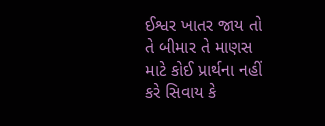ઈશ્વર ખાતર જાય તો તે બીમાર તે માણસ માટે કોઈ પ્રાર્થના નહીં કરે સિવાય કે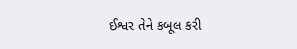ઈશ્વર તેને કબૂલ કરી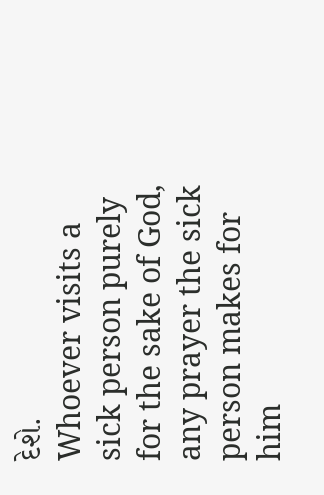દેશે.
Whoever visits a sick person purely for the sake of God, any prayer the sick person makes for him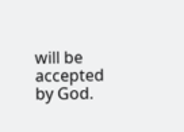will be accepted by God.